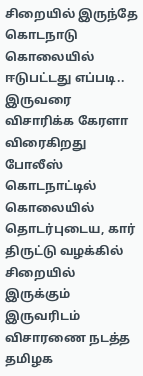சிறையில் இருந்தே கொடநாடு கொலையில் ஈடுபட்டது எப்படி.. இருவரை விசாரிக்க கேரளா விரைகிறது போலீஸ்
கொடநாட்டில் கொலையில் தொடர்புடைய, கார் திருட்டு வழக்கில் சிறையில் இருக்கும் இருவரிடம் விசாரணை நடத்த தமிழக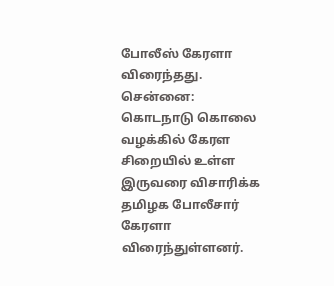போலீஸ் கேரளா விரைந்தது.
சென்னை: கொடநாடு கொலை வழக்கில் கேரள சிறையில் உள்ள இருவரை விசாரிக்க தமிழக போலீசார் கேரளா விரைந்துள்ளனர்.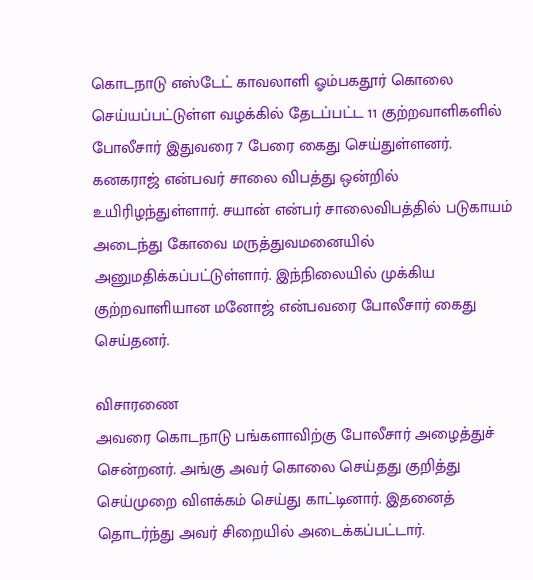கொடநாடு எஸ்டேட் காவலாளி ஓம்பகதூர் கொலை செய்யப்பட்டுள்ள வழக்கில் தேடப்பட்ட 11 குற்றவாளிகளில் போலீசார் இதுவரை 7 பேரை கைது செய்துள்ளனர்.
கனகராஜ் என்பவர் சாலை விபத்து ஒன்றில் உயிரிழந்துள்ளார். சயான் என்பர் சாலைவிபத்தில் படுகாயம் அடைந்து கோவை மருத்துவமனையில் அனுமதிக்கப்பட்டுள்ளார். இந்நிலையில் முக்கிய குற்றவாளியான மனோஜ் என்பவரை போலீசார் கைது செய்தனர்.

விசாரணை
அவரை கொடநாடு பங்களாவிற்கு போலீசார் அழைத்துச் சென்றனர். அங்கு அவர் கொலை செய்தது குறித்து செய்முறை விளக்கம் செய்து காட்டினார். இதனைத் தொடர்ந்து அவர் சிறையில் அடைக்கப்பட்டார்.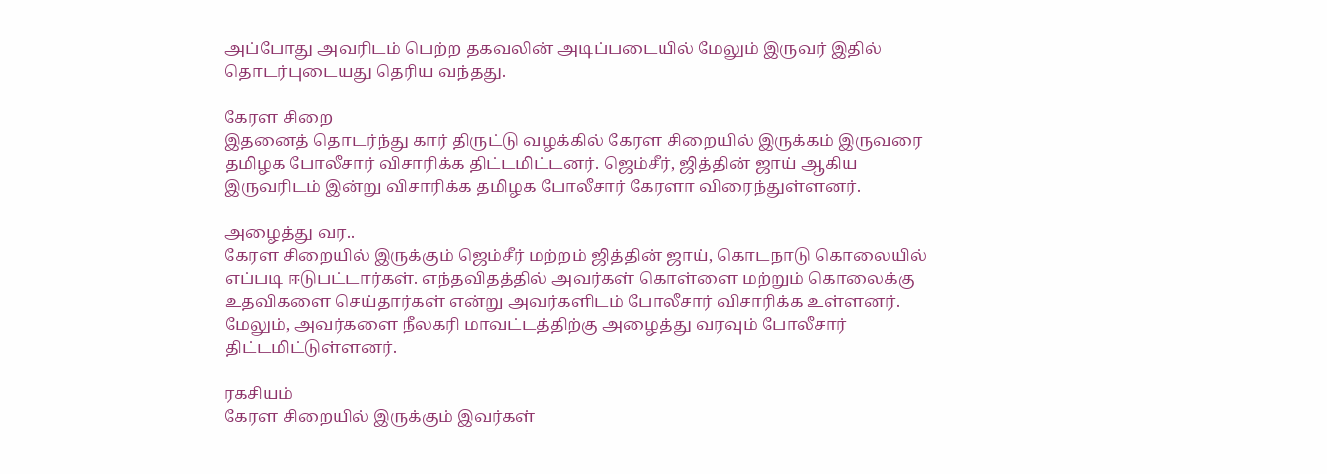அப்போது அவரிடம் பெற்ற தகவலின் அடிப்படையில் மேலும் இருவர் இதில் தொடர்புடையது தெரிய வந்தது.

கேரள சிறை
இதனைத் தொடர்ந்து கார் திருட்டு வழக்கில் கேரள சிறையில் இருக்கம் இருவரை தமிழக போலீசார் விசாரிக்க திட்டமிட்டனர். ஜெம்சீர், ஜித்தின் ஜாய் ஆகிய இருவரிடம் இன்று விசாரிக்க தமிழக போலீசார் கேரளா விரைந்துள்ளனர்.

அழைத்து வர..
கேரள சிறையில் இருக்கும் ஜெம்சீர் மற்றம் ஜித்தின் ஜாய், கொடநாடு கொலையில் எப்படி ஈடுபட்டார்கள். எந்தவிதத்தில் அவர்கள் கொள்ளை மற்றும் கொலைக்கு உதவிகளை செய்தார்கள் என்று அவர்களிடம் போலீசார் விசாரிக்க உள்ளனர். மேலும், அவர்களை நீலகரி மாவட்டத்திற்கு அழைத்து வரவும் போலீசார் திட்டமிட்டுள்ளனர்.

ரகசியம்
கேரள சிறையில் இருக்கும் இவர்கள்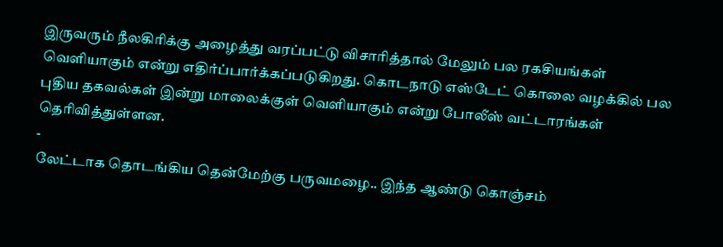இருவரும் நீலகிரிக்கு அழைத்து வரப்பட்டு விசாரித்தால் மேலும் பல ரகசியங்கள் வெளியாகும் என்று எதிர்ப்பார்க்கப்படுகிறது. கொடநாடு எஸ்டேட் கொலை வழக்கில் பல புதிய தகவல்கள் இன்று மாலைக்குள் வெளியாகும் என்று போலீஸ் வட்டாரங்கள் தெரிவித்துள்ளன.
-
லேட்டாக தொடங்கிய தென்மேற்கு பருவமழை.. இந்த ஆண்டு கொஞ்சம்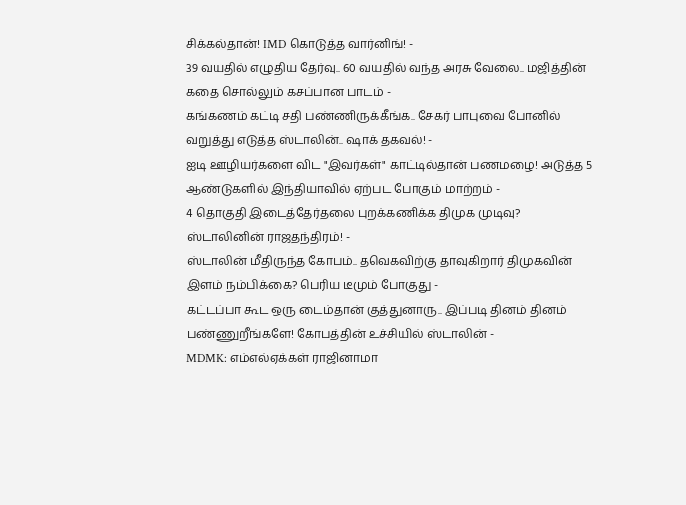சிக்கல்தான்! IMD கொடுத்த வார்னிங்! -
39 வயதில் எழுதிய தேர்வு.. 60 வயதில் வந்த அரசு வேலை.. மஜித்தின் கதை சொல்லும் கசப்பான பாடம் -
கங்கணம் கட்டி சதி பண்ணிருக்கீங்க.. சேகர் பாபுவை போனில் வறுத்து எடுத்த ஸ்டாலின்.. ஷாக் தகவல்! -
ஐடி ஊழியர்களை விட "இவர்கள்" காட்டில்தான் பணமழை! அடுத்த 5 ஆண்டுகளில் இந்தியாவில் ஏற்பட போகும் மாற்றம் -
4 தொகுதி இடைத்தேர்தலை புறக்கணிக்க திமுக முடிவு? ஸ்டாலினின் ராஜதந்திரம்! -
ஸ்டாலின் மீதிருந்த கோபம்.. தவெகவிற்கு தாவுகிறார் திமுகவின் இளம் நம்பிக்கை? பெரிய டீமும் போகுது -
கட்டப்பா கூட ஒரு டைம்தான் குத்துனாரு.. இப்படி தினம் தினம் பண்ணுறீங்களே! கோபத்தின் உச்சியில் ஸ்டாலின் -
MDMK: எம்எல்ஏக்கள் ராஜினாமா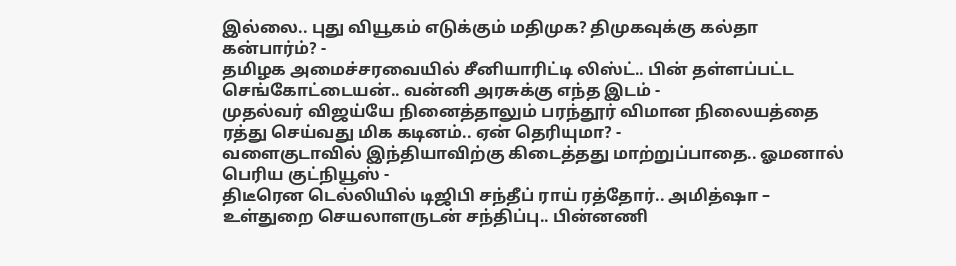இல்லை.. புது வியூகம் எடுக்கும் மதிமுக? திமுகவுக்கு கல்தா கன்பார்ம்? -
தமிழக அமைச்சரவையில் சீனியாரிட்டி லிஸ்ட்.. பின் தள்ளப்பட்ட செங்கோட்டையன்.. வன்னி அரசுக்கு எந்த இடம் -
முதல்வர் விஜய்யே நினைத்தாலும் பரந்தூர் விமான நிலையத்தை ரத்து செய்வது மிக கடினம்.. ஏன் தெரியுமா? -
வளைகுடாவில் இந்தியாவிற்கு கிடைத்தது மாற்றுப்பாதை.. ஓமனால் பெரிய குட்நியூஸ் -
திடீரென டெல்லியில் டிஜிபி சந்தீப் ராய் ரத்தோர்.. அமித்ஷா – உள்துறை செயலாளருடன் சந்திப்பு.. பின்னணி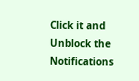Click it and Unblock the Notifications